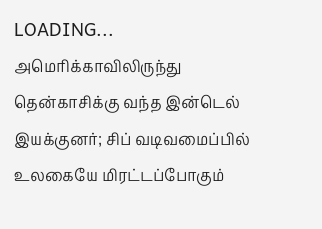LOADING...
அமெரிக்காவிலிருந்து தென்காசிக்கு வந்த இன்டெல் இயக்குனர்; சிப் வடிவமைப்பில் உலகையே மிரட்டப்போகும்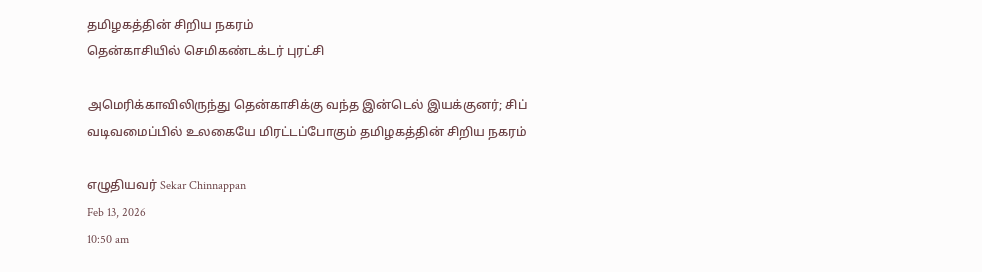தமிழகத்தின் சிறிய நகரம்
தென்காசியில் செமிகண்டக்டர் புரட்சி

அமெரிக்காவிலிருந்து தென்காசிக்கு வந்த இன்டெல் இயக்குனர்; சிப் வடிவமைப்பில் உலகையே மிரட்டப்போகும் தமிழகத்தின் சிறிய நகரம்

எழுதியவர் Sekar Chinnappan
Feb 13, 2026
10:50 am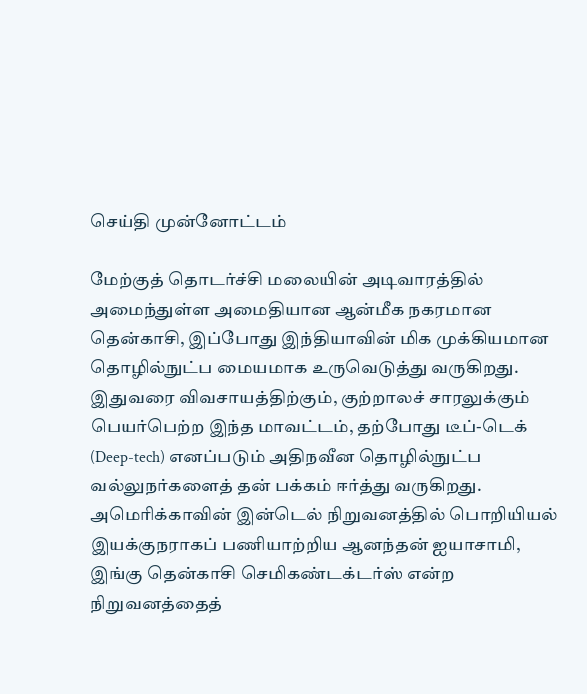செய்தி முன்னோட்டம்

மேற்குத் தொடர்ச்சி மலையின் அடிவாரத்தில் அமைந்துள்ள அமைதியான ஆன்மீக நகரமான தென்காசி, இப்போது இந்தியாவின் மிக முக்கியமான தொழில்நுட்ப மையமாக உருவெடுத்து வருகிறது. இதுவரை விவசாயத்திற்கும், குற்றாலச் சாரலுக்கும் பெயர்பெற்ற இந்த மாவட்டம், தற்போது டீப்-டெக் (Deep-tech) எனப்படும் அதிநவீன தொழில்நுட்ப வல்லுநர்களைத் தன் பக்கம் ஈர்த்து வருகிறது. அமெரிக்காவின் இன்டெல் நிறுவனத்தில் பொறியியல் இயக்குநராகப் பணியாற்றிய ஆனந்தன் ஐயாசாமி, இங்கு தென்காசி செமிகண்டக்டர்ஸ் என்ற நிறுவனத்தைத்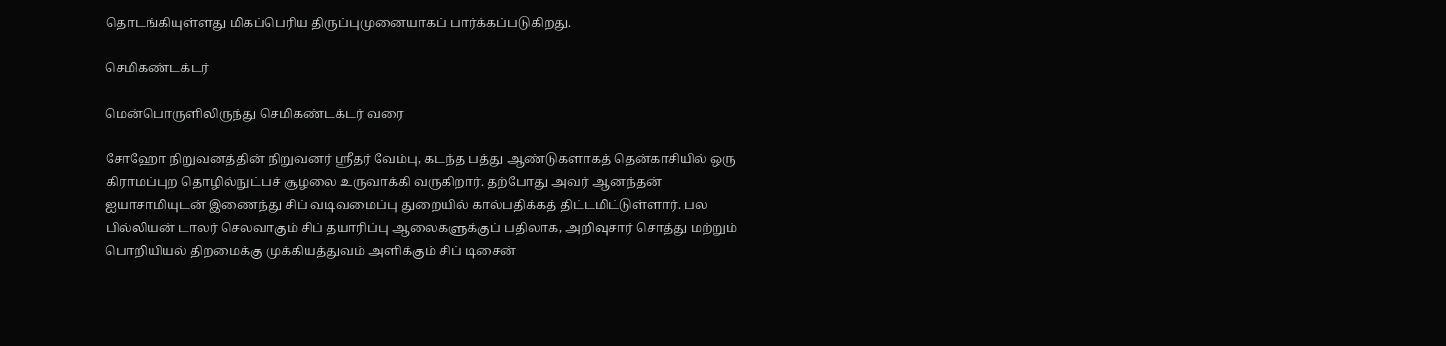தொடங்கியுள்ளது மிகப்பெரிய திருப்புமுனையாகப் பார்க்கப்படுகிறது.

செமிகண்டக்டர்

மென்பொருளிலிருந்து செமிகண்டக்டர் வரை

சோஹோ நிறுவனத்தின் நிறுவனர் ஸ்ரீதர் வேம்பு, கடந்த பத்து ஆண்டுகளாகத் தென்காசியில் ஒரு கிராமப்புற தொழில்நுட்பச் சூழலை உருவாக்கி வருகிறார். தற்போது அவர் ஆனந்தன் ஐயாசாமியுடன் இணைந்து சிப் வடிவமைப்பு துறையில் கால்பதிக்கத் திட்டமிட்டுள்ளார். பல பில்லியன் டாலர் செலவாகும் சிப் தயாரிப்பு ஆலைகளுக்குப் பதிலாக, அறிவுசார் சொத்து மற்றும் பொறியியல் திறமைக்கு முக்கியத்துவம் அளிக்கும் சிப் டிசைன்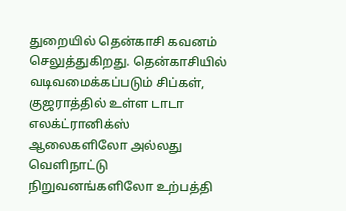துறையில் தென்காசி கவனம் செலுத்துகிறது. தென்காசியில் வடிவமைக்கப்படும் சிப்கள், குஜராத்தில் உள்ள டாடா எலக்ட்ரானிக்ஸ் ஆலைகளிலோ அல்லது வெளிநாட்டு நிறுவனங்களிலோ உற்பத்தி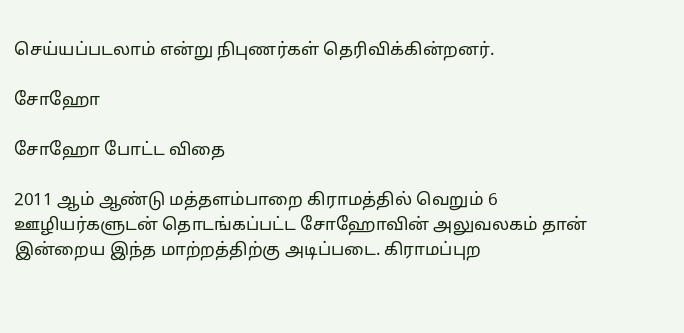செய்யப்படலாம் என்று நிபுணர்கள் தெரிவிக்கின்றனர்.

சோஹோ

சோஹோ போட்ட விதை

2011 ஆம் ஆண்டு மத்தளம்பாறை கிராமத்தில் வெறும் 6 ஊழியர்களுடன் தொடங்கப்பட்ட சோஹோவின் அலுவலகம் தான் இன்றைய இந்த மாற்றத்திற்கு அடிப்படை. கிராமப்புற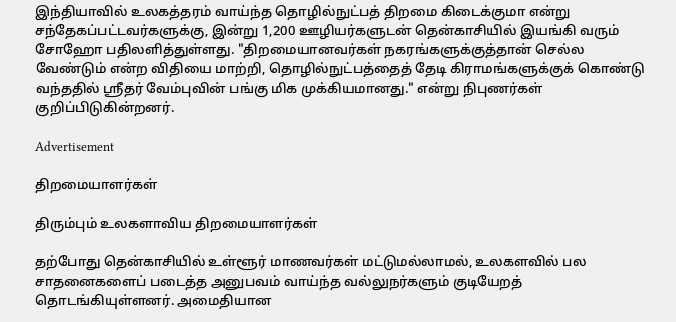இந்தியாவில் உலகத்தரம் வாய்ந்த தொழில்நுட்பத் திறமை கிடைக்குமா என்று சந்தேகப்பட்டவர்களுக்கு, இன்று 1,200 ஊழியர்களுடன் தென்காசியில் இயங்கி வரும் சோஹோ பதிலளித்துள்ளது. "திறமையானவர்கள் நகரங்களுக்குத்தான் செல்ல வேண்டும் என்ற விதியை மாற்றி, தொழில்நுட்பத்தைத் தேடி கிராமங்களுக்குக் கொண்டு வந்ததில் ஸ்ரீதர் வேம்புவின் பங்கு மிக முக்கியமானது." என்று நிபுணர்கள் குறிப்பிடுகின்றனர்.

Advertisement

திறமையாளர்கள்

திரும்பும் உலகளாவிய திறமையாளர்கள்

தற்போது தென்காசியில் உள்ளூர் மாணவர்கள் மட்டுமல்லாமல், உலகளவில் பல சாதனைகளைப் படைத்த அனுபவம் வாய்ந்த வல்லுநர்களும் குடியேறத் தொடங்கியுள்ளனர். அமைதியான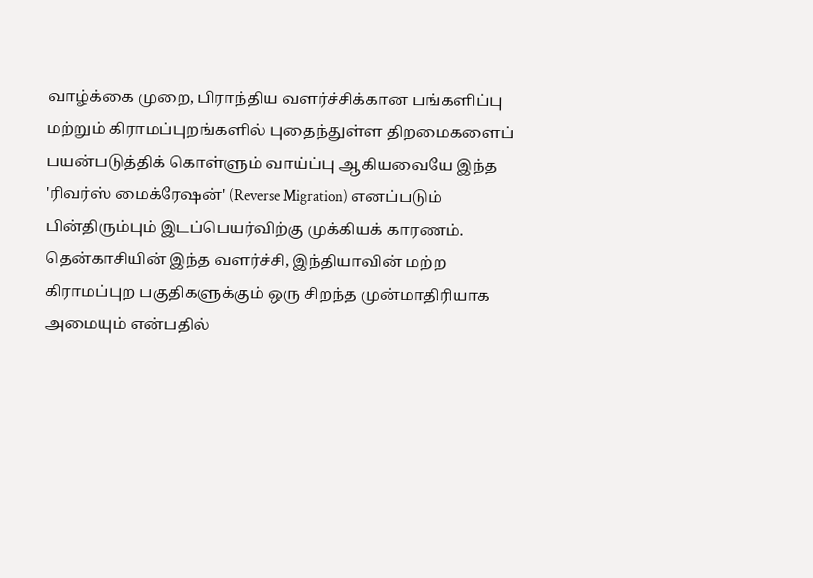வாழ்க்கை முறை, பிராந்திய வளர்ச்சிக்கான பங்களிப்பு மற்றும் கிராமப்புறங்களில் புதைந்துள்ள திறமைகளைப் பயன்படுத்திக் கொள்ளும் வாய்ப்பு ஆகியவையே இந்த 'ரிவர்ஸ் மைக்ரேஷன்' (Reverse Migration) எனப்படும் பின்திரும்பும் இடப்பெயர்விற்கு முக்கியக் காரணம். தென்காசியின் இந்த வளர்ச்சி, இந்தியாவின் மற்ற கிராமப்புற பகுதிகளுக்கும் ஒரு சிறந்த முன்மாதிரியாக அமையும் என்பதில்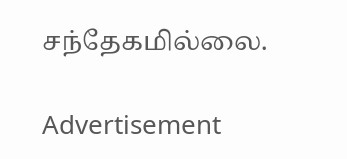சந்தேகமில்லை.

Advertisement